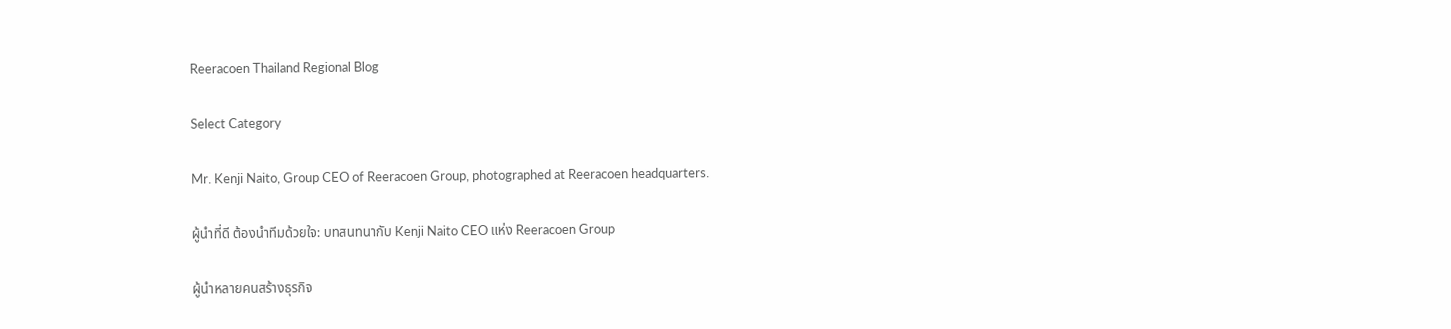Reeracoen Thailand Regional Blog

Select Category

Mr. Kenji Naito, Group CEO of Reeracoen Group, photographed at Reeracoen headquarters.

ผู้นำที่ดี ต้องนำทีมด้วยใจ: บทสนทนากับ Kenji Naito CEO แห่ง Reeracoen Group

ผู้นำหลายคนสร้างธุรกิจ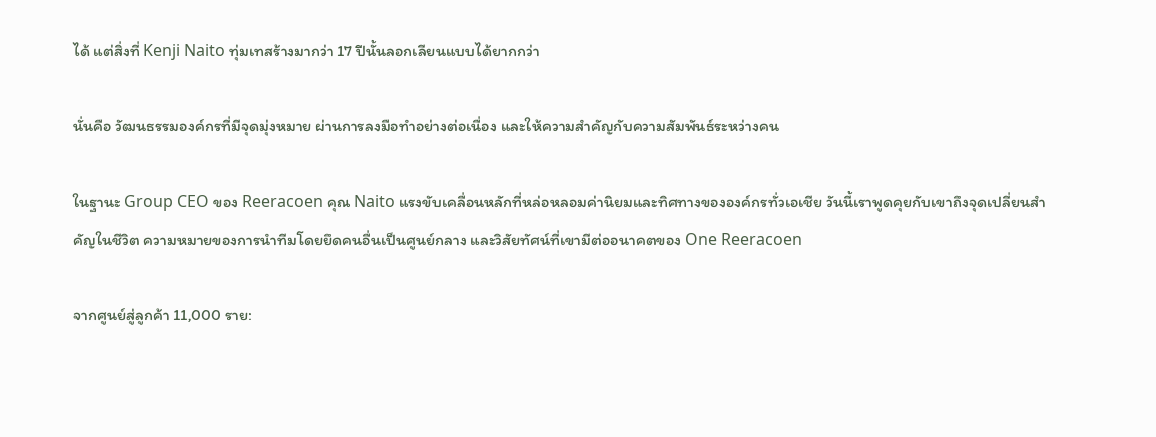ได้ แต่สิ่งที่ Kenji Naito ทุ่มเทสร้างมากว่า 17 ปีนั้นลอกเลียนแบบได้ยากกว่า

นั่นคือ วัฒนธรรมองค์กรที่มีจุดมุ่งหมาย ผ่านการลงมือทำอย่างต่อเนื่อง และให้ความสำคัญกับความสัมพันธ์ระหว่างคน

ในฐานะ Group CEO ของ Reeracoen คุณ Naito แรงขับเคลื่อนหลักที่หล่อหลอมค่านิยมและทิศทางขององค์กรทั่วเอเชีย วันนี้เราพูดคุยกับเขาถึงจุดเปลี่ยนสำคัญในชีวิต ความหมายของการนำทีมโดยยึดคนอื่นเป็นศูนย์กลาง และวิสัยทัศน์ที่เขามีต่ออนาคตของ One Reeracoen

จากศูนย์สู่ลูกค้า 11,000 ราย: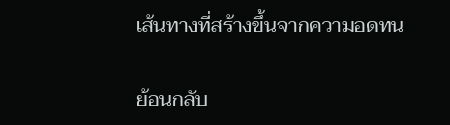เส้นทางที่สร้างขึ้นจากความอดทน

ย้อนกลับ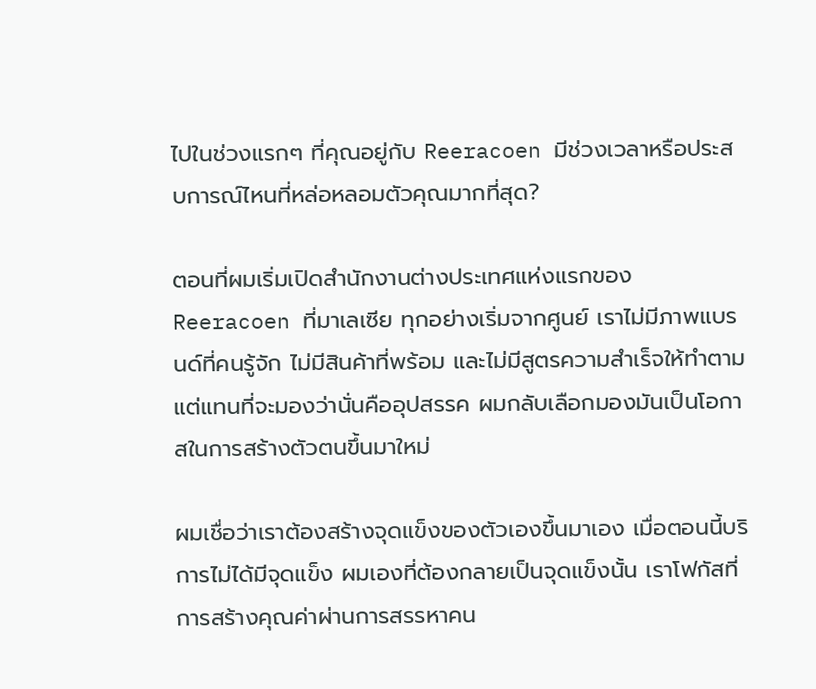ไปในช่วงแรกๆ ที่คุณอยู่กับ Reeracoen มีช่วงเวลาหรือประสบการณ์ไหนที่หล่อหลอมตัวคุณมากที่สุด?

ตอนที่ผมเริ่มเปิดสำนักงานต่างประเทศแห่งแรกของ Reeracoen ที่มาเลเซีย ทุกอย่างเริ่มจากศูนย์ เราไม่มีภาพแบรนด์ที่คนรู้จัก ไม่มีสินค้าที่พร้อม และไม่มีสูตรความสำเร็จให้ทำตาม แต่แทนที่จะมองว่านั่นคืออุปสรรค ผมกลับเลือกมองมันเป็นโอกาสในการสร้างตัวตนขึ้นมาใหม่

ผมเชื่อว่าเราต้องสร้างจุดแข็งของตัวเองขึ้นมาเอง เมื่อตอนนี้บริการไม่ได้มีจุดแข็ง ผมเองที่ต้องกลายเป็นจุดแข็งนั้น เราโฟกัสที่การสร้างคุณค่าผ่านการสรรหาคน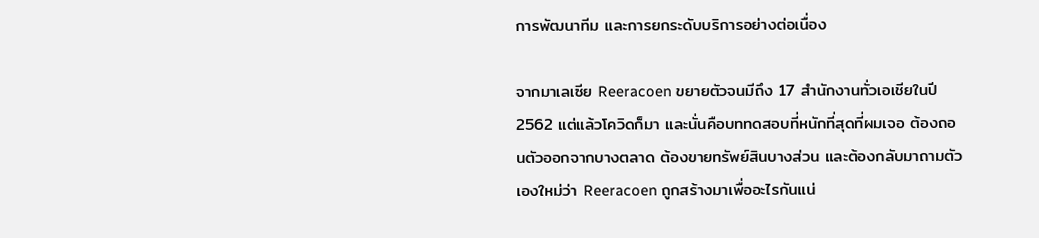การพัฒนาทีม และการยกระดับบริการอย่างต่อเนื่อง

จากมาเลเซีย Reeracoen ขยายตัวจนมีถึง 17 สำนักงานทั่วเอเชียในปี 2562 แต่แล้วโควิดก็มา และนั่นคือบททดสอบที่หนักที่สุดที่ผมเจอ ต้องถอนตัวออกจากบางตลาด ต้องขายทรัพย์สินบางส่วน และต้องกลับมาถามตัวเองใหม่ว่า Reeracoen ถูกสร้างมาเพื่ออะไรกันแน่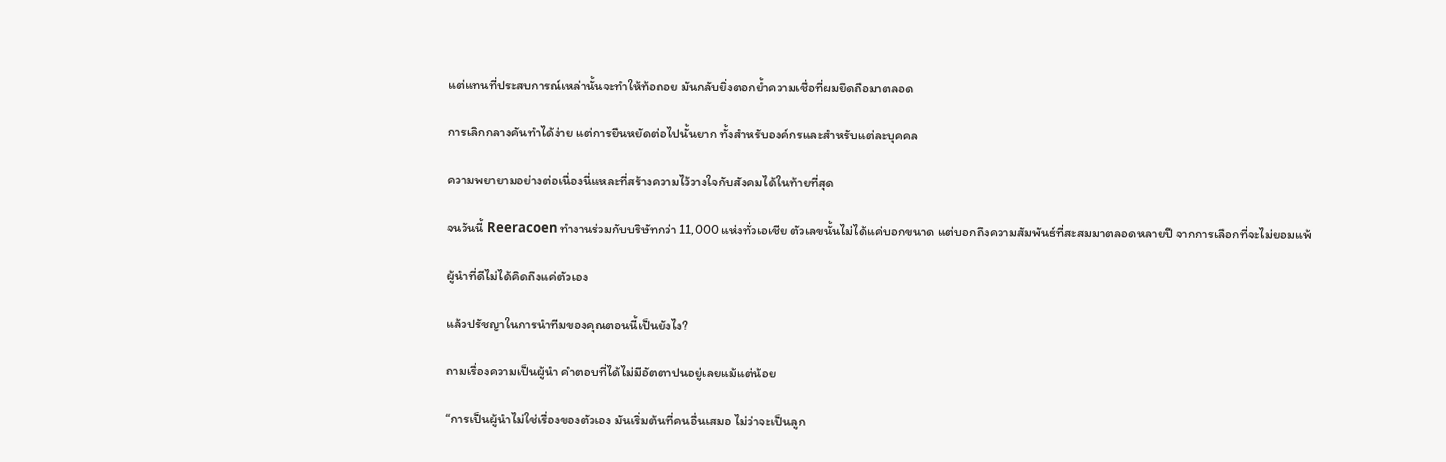แต่แทนที่ประสบการณ์เหล่านั้นจะทำให้ท้อถอย มันกลับยิ่งตอกย้ำความเชื่อที่ผมยึดถือมาตลอด

การเลิกกลางคันทำได้ง่าย แต่การยืนหยัดต่อไปนั้นยาก ทั้งสำหรับองค์กรและสำหรับแต่ละบุคคล

ความพยายามอย่างต่อเนื่องนี่แหละที่สร้างความไว้วางใจกับสังคมได้ในท้ายที่สุด

จนวันนี้ Reeracoen ทำงานร่วมกับบริษัทกว่า 11,000 แห่งทั่วเอเชีย ตัวเลขนั้นไม่ได้แค่บอกขนาด แต่บอกถึงความสัมพันธ์ที่สะสมมาตลอดหลายปี จากการเลือกที่จะไม่ยอมแพ้

ผู้นำที่ดีไม่ได้คิดถึงแค่ตัวเอง

แล้วปรัชญาในการนำทีมของคุณตอนนี้เป็นยังไง?

ถามเรื่องความเป็นผู้นำ คำตอบที่ได้ไม่มีอัตตาปนอยู่เลยแม้แต่น้อย

“การเป็นผู้นำไม่ใช่เรื่องของตัวเอง มันเริ่มต้นที่คนอื่นเสมอ ไม่ว่าจะเป็นลูก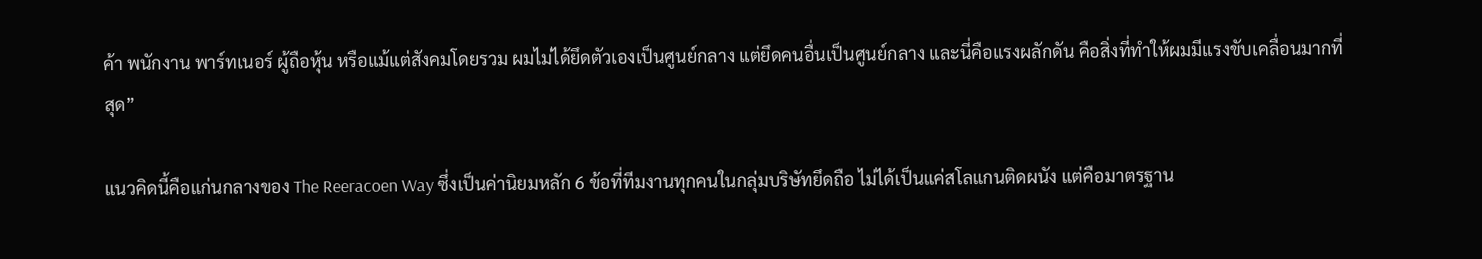ค้า พนักงาน พาร์ทเนอร์ ผู้ถือหุ้น หรือแม้แต่สังคมโดยรวม ผมไม่ได้ยึดตัวเองเป็นศูนย์กลาง แต่ยึดคนอื่นเป็นศูนย์กลาง และนี่คือแรงผลักดัน คือสิ่งที่ทำให้ผมมีแรงขับเคลื่อนมากที่สุด”

แนวคิดนี้คือแก่นกลางของ The Reeracoen Way ซึ่งเป็นค่านิยมหลัก 6 ข้อที่ทีมงานทุกคนในกลุ่มบริษัทยึดถือ ไม่ได้เป็นแค่สโลแกนติดผนัง แต่คือมาตรฐาน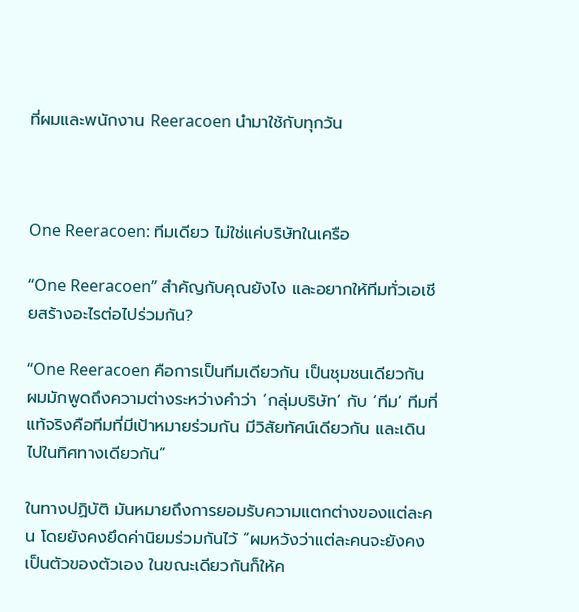ที่ผมและพนักงาน Reeracoen นำมาใช้กับทุกวัน



One Reeracoen: ทีมเดียว ไม่ใช่แค่บริษัทในเครือ

“One Reeracoen” สำคัญกับคุณยังไง และอยากให้ทีมทั่วเอเชียสร้างอะไรต่อไปร่วมกัน?

“One Reeracoen คือการเป็นทีมเดียวกัน เป็นชุมชนเดียวกัน ผมมักพูดถึงความต่างระหว่างคำว่า ‘กลุ่มบริษัท’ กับ ‘ทีม’ ทีมที่แท้จริงคือทีมที่มีเป้าหมายร่วมกัน มีวิสัยทัศน์เดียวกัน และเดินไปในทิศทางเดียวกัน”

ในทางปฏิบัติ มันหมายถึงการยอมรับความแตกต่างของแต่ละคน โดยยังคงยึดค่านิยมร่วมกันไว้ “ผมหวังว่าแต่ละคนจะยังคงเป็นตัวของตัวเอง ในขณะเดียวกันก็ให้ค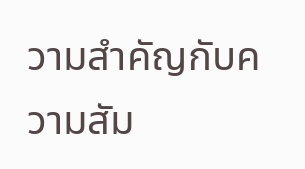วามสำคัญกับความสัม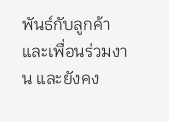พันธ์กับลูกค้าและเพื่อนร่วมงาน และยังคง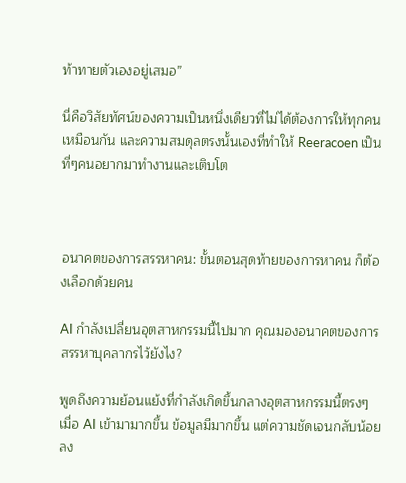ท้าทายตัวเองอยู่เสมอ”

นี่คือวิสัยทัศน์ของความเป็นหนึ่งเดียวที่ไม่ได้ต้องการให้ทุกคนเหมือนกัน และความสมดุลตรงนั้นเองที่ทำให้ Reeracoen เป็นที่ๆคนอยากมาทำงานและเติบโต



อนาคตของการสรรหาคน: ขั้นตอนสุดท้ายของการหาคน ก็ต้องเลือกด้วยคน

AI กำลังเปลี่ยนอุตสาหกรรมนี้ไปมาก คุณมองอนาคตของการสรรหาบุคลากรไว้ยังไง?

พูดถึงความย้อนแย้งที่กำลังเกิดขึ้นกลางอุตสาหกรรมนี้ตรงๆ เมื่อ AI เข้ามามากขึ้น ข้อมูลมีมากขึ้น แต่ความชัดเจนกลับน้อยลง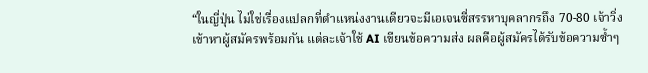“ในญี่ปุ่น ไม่ใช่เรื่องแปลกที่ตำแหน่งงานเดียวจะมีเอเจนซี่สรรหาบุคลากรถึง 70-80 เจ้าวิ่งเข้าหาผู้สมัครพร้อมกัน แต่ละเจ้าใช้ AI เขียนข้อความส่ง ผลคือผู้สมัครได้รับข้อความซ้ำๆ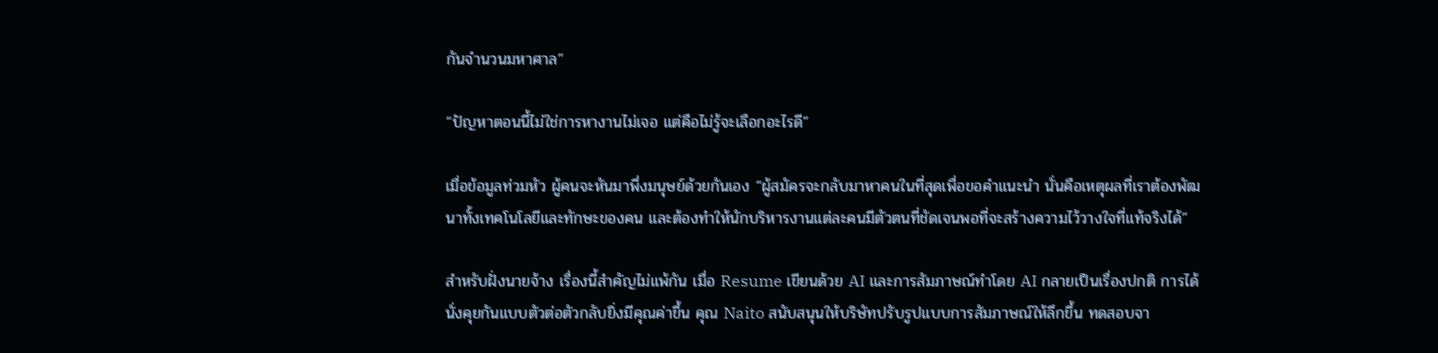กันจำนวนมหาศาล”

“ปัญหาตอนนี้ไม่ใช่การหางานไม่เจอ แต่คือไม่รู้จะเลือกอะไรดี”

เมื่อข้อมูลท่วมหัว ผู้คนจะหันมาพึ่งมนุษย์ด้วยกันเอง “ผู้สมัครจะกลับมาหาคนในที่สุดเพื่อขอคำแนะนำ นั่นคือเหตุผลที่เราต้องพัฒนาทั้งเทคโนโลยีและทักษะของคน และต้องทำให้นักบริหารงานแต่ละคนมีตัวตนที่ชัดเจนพอที่จะสร้างความไว้วางใจที่แท้จริงได้”

สำหรับฝั่งนายจ้าง เรื่องนี้สำคัญไม่แพ้กัน เมื่อ Resume เขียนด้วย AI และการสัมภาษณ์ทำโดย AI กลายเป็นเรื่องปกติ การได้นั่งคุยกันแบบตัวต่อตัวกลับยิ่งมีคุณค่าขึ้น คุณ Naito สนับสนุนให้บริษัทปรับรูปแบบการสัมภาษณ์ให้ลึกขึ้น ทดสอบจา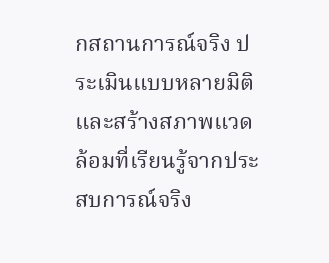กสถานการณ์จริง ประเมินแบบหลายมิติ และสร้างสภาพแวดล้อมที่เรียนรู้จากประสบการณ์จริง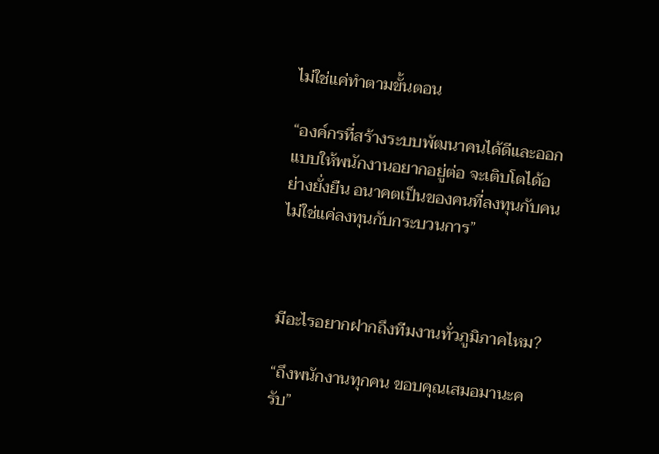ไม่ใช่แค่ทำตามขั้นตอน

“องค์กรที่สร้างระบบพัฒนาคนได้ดีและออกแบบให้พนักงานอยากอยู่ต่อ จะเติบโตได้อย่างยั่งยืน อนาคตเป็นของคนที่ลงทุนกับคน ไม่ใช่แค่ลงทุนกับกระบวนการ”



มีอะไรอยากฝากถึงทีมงานทั่วภูมิภาคไหม?

“ถึงพนักงานทุกคน ขอบคุณเสมอมานะครับ”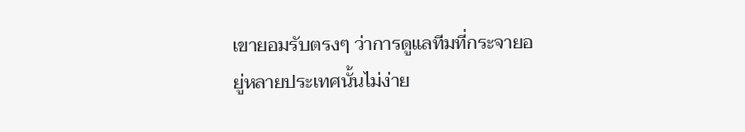เขายอมรับตรงๆ ว่าการดูแลทีมที่กระจายอยู่หลายประเทศนั้นไม่ง่าย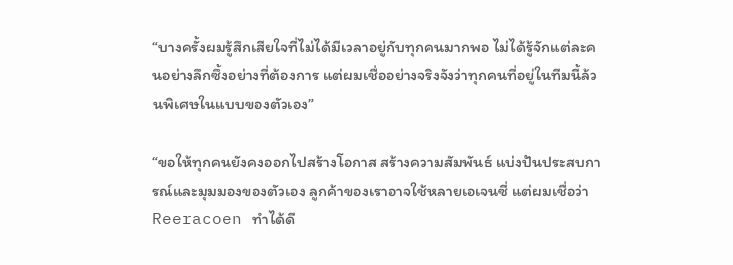“บางครั้งผมรู้สึกเสียใจที่ไม่ได้มีเวลาอยู่กับทุกคนมากพอ ไม่ได้รู้จักแต่ละคนอย่างลึกซึ้งอย่างที่ต้องการ แต่ผมเชื่ออย่างจริงจังว่าทุกคนที่อยู่ในทีมนี้ล้วนพิเศษในแบบของตัวเอง”

“ขอให้ทุกคนยังคงออกไปสร้างโอกาส สร้างความสัมพันธ์ แบ่งปันประสบการณ์และมุมมองของตัวเอง ลูกค้าของเราอาจใช้หลายเอเจนซี่ แต่ผมเชื่อว่า Reeracoen ทำได้ดี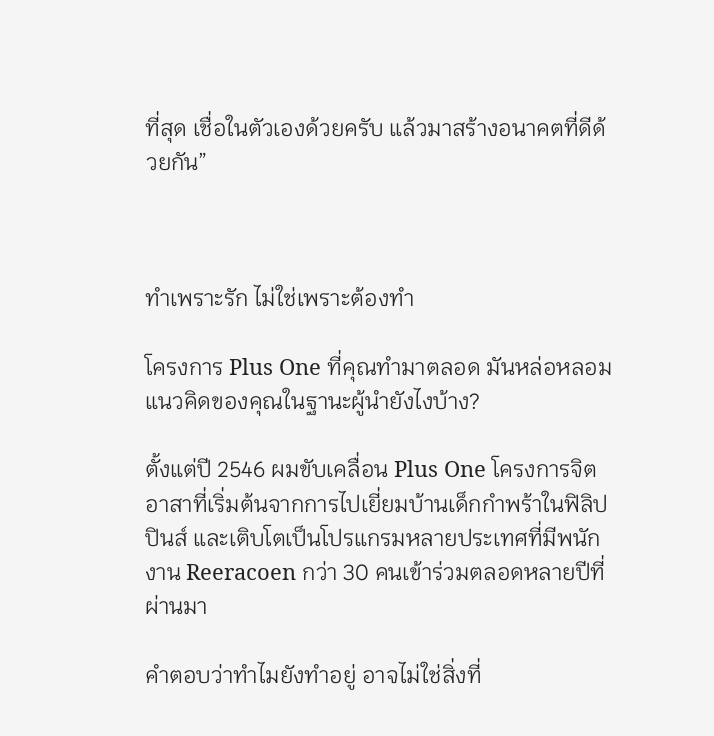ที่สุด เชื่อในตัวเองด้วยครับ แล้วมาสร้างอนาคตที่ดีด้วยกัน”



ทำเพราะรัก ไม่ใช่เพราะต้องทำ

โครงการ Plus One ที่คุณทำมาตลอด มันหล่อหลอมแนวคิดของคุณในฐานะผู้นำยังไงบ้าง?

ตั้งแต่ปี 2546 ผมขับเคลื่อน Plus One โครงการจิตอาสาที่เริ่มต้นจากการไปเยี่ยมบ้านเด็กกำพร้าในฟิลิปปินส์ และเติบโตเป็นโปรแกรมหลายประเทศที่มีพนักงาน Reeracoen กว่า 30 คนเข้าร่วมตลอดหลายปีที่ผ่านมา

คำตอบว่าทำไมยังทำอยู่ อาจไม่ใช่สิ่งที่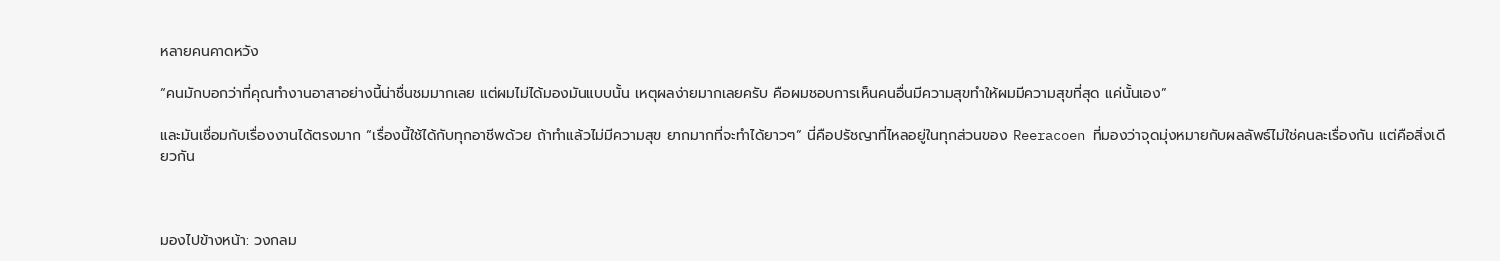หลายคนคาดหวัง

“คนมักบอกว่าที่คุณทำงานอาสาอย่างนี้น่าชื่นชมมากเลย แต่ผมไม่ได้มองมันแบบนั้น เหตุผลง่ายมากเลยครับ คือผมชอบการเห็นคนอื่นมีความสุขทำให้ผมมีความสุขที่สุด แค่นั้นเอง”

และมันเชื่อมกับเรื่องงานได้ตรงมาก “เรื่องนี้ใช้ได้กับทุกอาชีพด้วย ถ้าทำแล้วไม่มีความสุข ยากมากที่จะทำได้ยาวๆ” นี่คือปรัชญาที่ไหลอยู่ในทุกส่วนของ Reeracoen ที่มองว่าจุดมุ่งหมายกับผลลัพธ์ไม่ใช่คนละเรื่องกัน แต่คือสิ่งเดียวกัน



มองไปข้างหน้า: วงกลม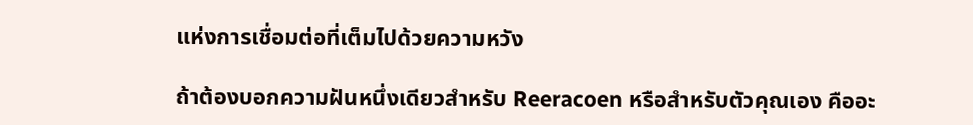แห่งการเชื่อมต่อที่เต็มไปด้วยความหวัง

ถ้าต้องบอกความฝันหนึ่งเดียวสำหรับ Reeracoen หรือสำหรับตัวคุณเอง คืออะ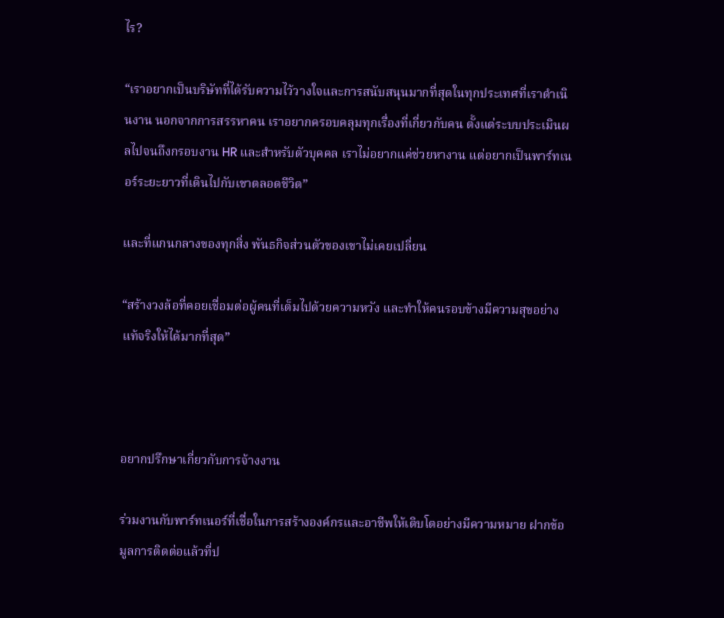ไร?

“เราอยากเป็นบริษัทที่ได้รับความไว้วางใจและการสนับสนุนมากที่สุดในทุกประเทศที่เราดำเนินงาน นอกจากการสรรหาคน เราอยากครอบคลุมทุกเรื่องที่เกี่ยวกับคน ตั้งแต่ระบบประเมินผลไปจนถึงกรอบงาน HR และสำหรับตัวบุคคล เราไม่อยากแค่ช่วยหางาน แต่อยากเป็นพาร์ทเนอร์ระยะยาวที่เดินไปกับเขาตลอดชีวิต”

และที่แกนกลางของทุกสิ่ง พันธกิจส่วนตัวของเขาไม่เคยเปลี่ยน

“สร้างวงล้อที่คอยเชื่อมต่อผู้คนที่เต็มไปด้วยความหวัง และทำให้คนรอบข้างมีความสุขอย่างแท้จริงให้ได้มากที่สุด”



อยากปรึกษาเกี่ยวกับการจ้างงาน

ร่วมงานกับพาร์ทเนอร์ที่เชื่อในการสร้างองค์กรและอาชีพให้เติบโตอย่างมีความหมาย ฝากข้อมูลการติดต่อแล้วที่ป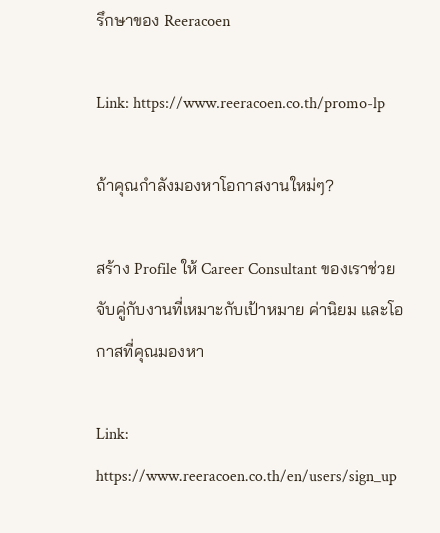รึกษาของ Reeracoen

Link: https://www.reeracoen.co.th/promo-lp

ถ้าคุณกำลังมองหาโอกาสงานใหม่ๆ?

สร้าง Profile ให้ Career Consultant ของเราช่วยจับคู่กับงานที่เหมาะกับเป้าหมาย ค่านิยม และโอกาสที่คุณมองหา

Link: https://www.reeracoen.co.th/en/users/sign_up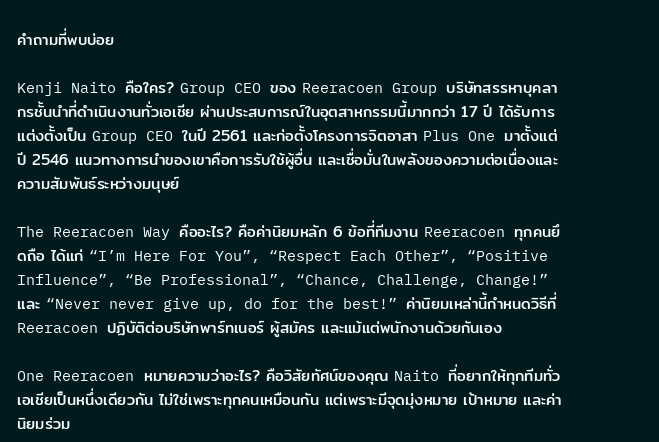คำถามที่พบบ่อย

Kenji Naito คือใคร? Group CEO ของ Reeracoen Group บริษัทสรรหาบุคลากรชั้นนำที่ดำเนินงานทั่วเอเชีย ผ่านประสบการณ์ในอุตสาหกรรมนี้มากกว่า 17 ปี ได้รับการแต่งตั้งเป็น Group CEO ในปี 2561 และก่อตั้งโครงการจิตอาสา Plus One มาตั้งแต่ปี 2546 แนวทางการนำของเขาคือการรับใช้ผู้อื่น และเชื่อมั่นในพลังของความต่อเนื่องและความสัมพันธ์ระหว่างมนุษย์

The Reeracoen Way คืออะไร? คือค่านิยมหลัก 6 ข้อที่ทีมงาน Reeracoen ทุกคนยึดถือ ได้แก่ “I’m Here For You”, “Respect Each Other”, “Positive Influence”, “Be Professional”, “Chance, Challenge, Change!” และ “Never never give up, do for the best!” ค่านิยมเหล่านี้กำหนดวิธีที่ Reeracoen ปฏิบัติต่อบริษัทพาร์ทเนอร์ ผู้สมัคร และแม้แต่พนักงานด้วยกันเอง

One Reeracoen หมายความว่าอะไร? คือวิสัยทัศน์ของคุณ Naito ที่อยากให้ทุกทีมทั่วเอเชียเป็นหนึ่งเดียวกัน ไม่ใช่เพราะทุกคนเหมือนกัน แต่เพราะมีจุดมุ่งหมาย เป้าหมาย และค่านิยมร่วม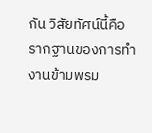กัน วิสัยทัศน์นี้คือรากฐานของการทำงานข้ามพรม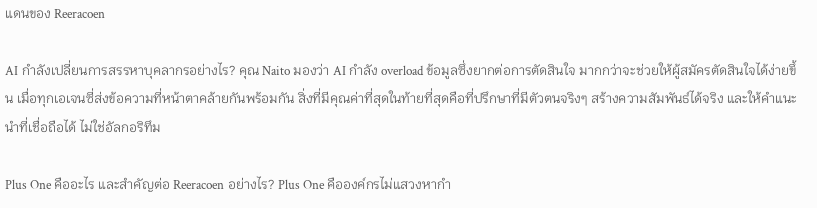แดนของ Reeracoen

AI กำลังเปลี่ยนการสรรหาบุคลากรอย่างไร? คุณ Naito มองว่า AI กำลัง overload ข้อมูลซึ่งยากต่อการตัดสินใจ มากกว่าจะช่วยให้ผู้สมัครตัดสินใจได้ง่ายขึ้น เมื่อทุกเอเจนซี่ส่งข้อความที่หน้าตาคล้ายกันพร้อมกัน สิ่งที่มีคุณค่าที่สุดในท้ายที่สุดคือที่ปรึกษาที่มีตัวตนจริงๆ สร้างความสัมพันธ์ได้จริง และให้คำแนะนำที่เชื่อถือได้ ไม่ใช่อัลกอริทึม

Plus One คืออะไร และสำคัญต่อ Reeracoen อย่างไร? Plus One คือองค์กรไม่แสวงหากำ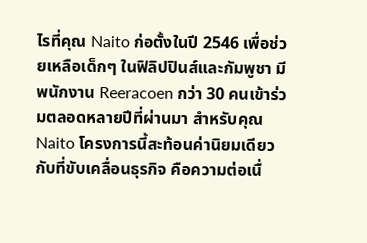ไรที่คุณ Naito ก่อตั้งในปี 2546 เพื่อช่วยเหลือเด็กๆ ในฟิลิปปินส์และกัมพูชา มีพนักงาน Reeracoen กว่า 30 คนเข้าร่วมตลอดหลายปีที่ผ่านมา สำหรับคุณ Naito โครงการนี้สะท้อนค่านิยมเดียวกับที่ขับเคลื่อนธุรกิจ คือความต่อเนื่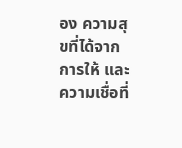อง ความสุขที่ได้จากการให้ และความเชื่อที่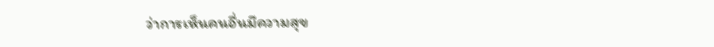ว่าการเห็นคนอื่นมีความสุข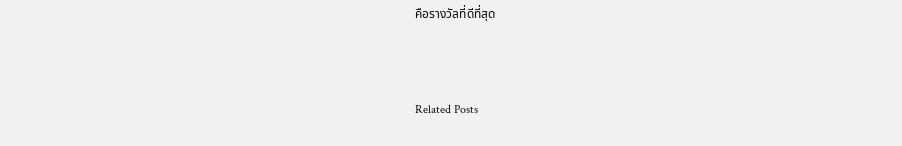คือรางวัลที่ดีที่สุด



Related Posts